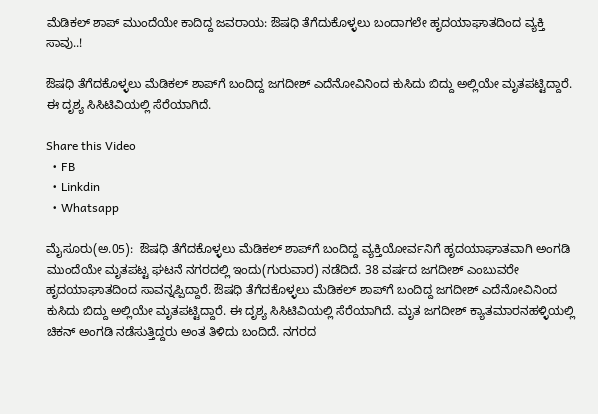ಮೆಡಿಕಲ್‌ ಶಾಪ್‌ ಮುಂದೆಯೇ ಕಾದಿದ್ದ ಜವರಾಯ: ಔಷಧಿ ತೆಗೆದುಕೊಳ್ಳಲು ಬಂದಾಗಲೇ ಹೃದಯಾಘಾತದಿಂದ ವ್ಯಕ್ತಿ ಸಾವು..!

ಔಷಧಿ ತೆಗೆದಕೊಳ್ಳಲು ಮೆಡಿಕಲ್‌ ಶಾಪ್‌ಗೆ ಬಂದಿದ್ದ ಜಗದೀಶ್‌ ಎದೆನೋವಿನಿಂದ ಕುಸಿದು ಬಿದ್ದು ಅಲ್ಲಿಯೇ ಮೃತಪಟ್ಟಿದ್ದಾರೆ. ಈ ದೃಶ್ಯ ಸಿಸಿಟಿವಿಯಲ್ಲಿ ಸೆರೆಯಾಗಿದೆ.

Share this Video
  • FB
  • Linkdin
  • Whatsapp

ಮೈಸೂರು(ಅ.05):  ಔಷಧಿ ತೆಗೆದಕೊಳ್ಳಲು ಮೆಡಿಕಲ್‌ ಶಾಪ್‌ಗೆ ಬಂದಿದ್ದ ವ್ಯಕ್ತಿಯೋರ್ವನಿಗೆ ಹೃದಯಾಘಾತವಾಗಿ ಅಂಗಡಿ ಮುಂದೆಯೇ ಮೃತಪಟ್ಟ ಘಟನೆ ನಗರದಲ್ಲಿ ಇಂದು(ಗುರುವಾರ) ನಡೆದಿದೆ. 38 ವರ್ಷದ ಜಗದೀಶ್‌ ಎಂಬುವರೇ ಹೃದಯಾಘಾತದಿಂದ ಸಾವನ್ನಪ್ಪಿದ್ದಾರೆ. ಔಷಧಿ ತೆಗೆದಕೊಳ್ಳಲು ಮೆಡಿಕಲ್‌ ಶಾಪ್‌ಗೆ ಬಂದಿದ್ದ ಜಗದೀಶ್‌ ಎದೆನೋವಿನಿಂದ ಕುಸಿದು ಬಿದ್ದು ಅಲ್ಲಿಯೇ ಮೃತಪಟ್ಟಿದ್ದಾರೆ. ಈ ದೃಶ್ಯ ಸಿಸಿಟಿವಿಯಲ್ಲಿ ಸೆರೆಯಾಗಿದೆ. ಮೃತ ಜಗದೀಶ್‌ ಕ್ಯಾತಮಾರನಹಳ್ಳಿಯಲ್ಲಿ ಚಿಕನ್‌ ಅಂಗಡಿ ನಡೆಸುತ್ತಿದ್ದರು ಅಂತ ತಿಳಿದು ಬಂದಿದೆ. ನಗರದ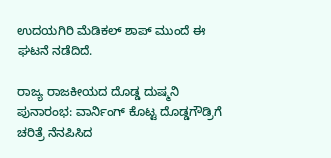ಉದಯಗಿರಿ ಮೆಡಿಕಲ್‌ ಶಾಪ್‌ ಮುಂದೆ ಈ ಘಟನೆ ನಡೆದಿದೆ.

ರಾಜ್ಯ ರಾಜಕೀಯದ ದೊಡ್ಡ ದುಷ್ಮನಿ ಪುನಾರಂಭ: ವಾರ್ನಿಂಗ್ ಕೊಟ್ಟ ದೊಡ್ಡಗೌಡ್ರಿಗೆ ಚರಿತ್ರೆ ನೆನಪಿಸಿದ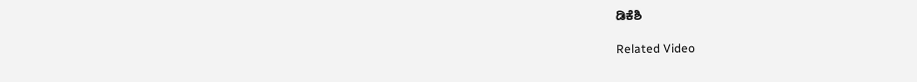ಡಿಕೆಶಿ

Related Video